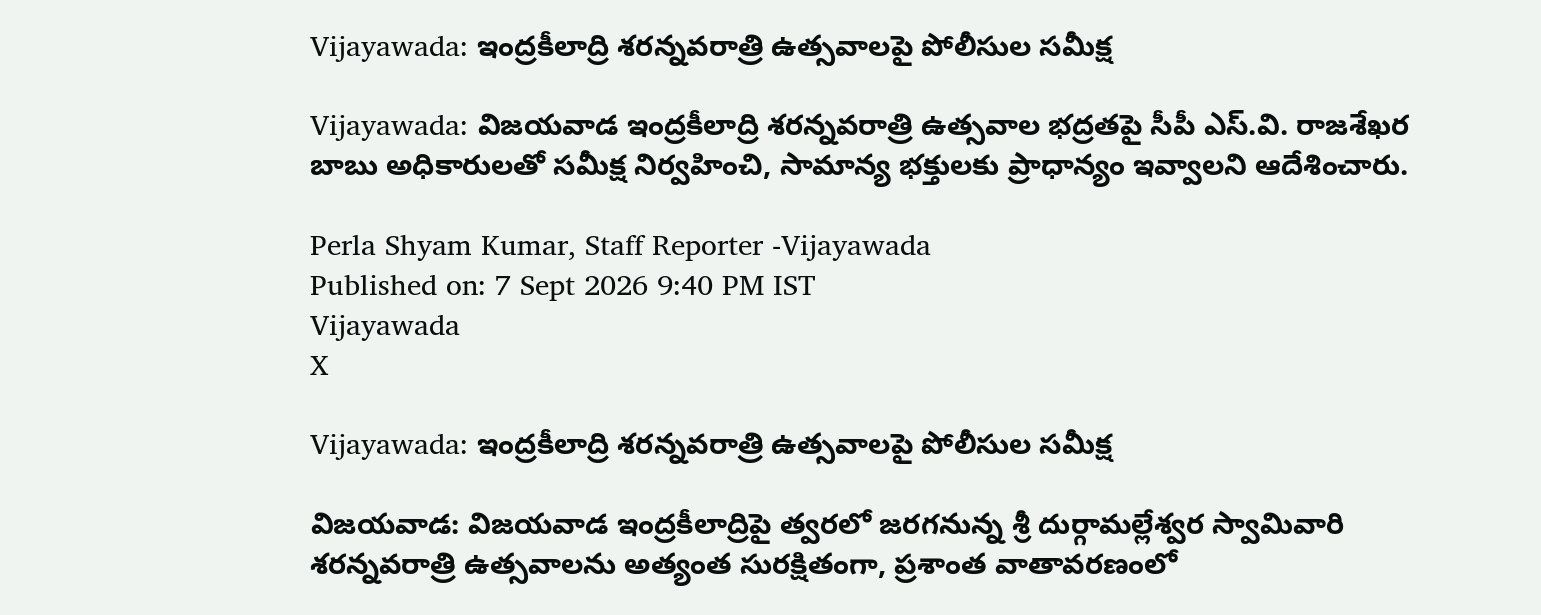Vijayawada: ఇంద్రకీలాద్రి శరన్నవరాత్రి ఉత్సవాలపై పోలీసుల సమీక్ష

Vijayawada: విజయవాడ ఇంద్రకీలాద్రి శరన్నవరాత్రి ఉత్సవాల భద్రతపై సీపీ ఎస్.వి. రాజశేఖర బాబు అధికారులతో సమీక్ష నిర్వహించి, సామాన్య భక్తులకు ప్రాధాన్యం ఇవ్వాలని ఆదేశించారు.

Perla Shyam Kumar, Staff Reporter -Vijayawada
Published on: 7 Sept 2026 9:40 PM IST
Vijayawada
X

Vijayawada: ఇంద్రకీలాద్రి శరన్నవరాత్రి ఉత్సవాలపై పోలీసుల సమీక్ష

విజయవాడ: విజయవాడ ఇంద్రకీలాద్రిపై త్వరలో జరగనున్న శ్రీ దుర్గామల్లేశ్వర స్వామివారి శరన్నవరాత్రి ఉత్సవాలను అత్యంత సురక్షితంగా, ప్రశాంత వాతావరణంలో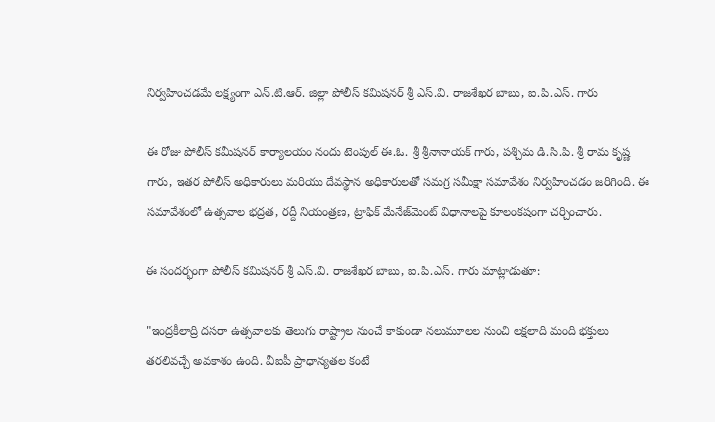నిర్వహించడమే లక్ష్యంగా ఎన్.టి.ఆర్. జిల్లా పోలీస్ కమిషనర్ శ్రీ ఎస్.వి. రాజశేఖర బాబు, ఐ.పి.ఎస్. గారు

ఈ రోజు పోలీస్ కమీషనర్ కార్యాలయం నందు టెంపుల్ ఈ.ఓ. శ్రీ శ్రీనానాయక్ గారు, పశ్చిమ డి.సి.పి. శ్రీ రామ కృష్ణ గారు, ఇతర పోలీస్ అధికారులు మరియు దేవస్థాన అధికారులతో సమగ్ర సమీక్షా సమావేశం నిర్వహించడం జరిగింది. ఈ సమావేశంలో ఉత్సవాల భద్రత, రద్దీ నియంత్రణ, ట్రాఫిక్ మేనేజ్‌మెంట్ విధానాలపై కూలంకషంగా చర్చించారు.

ఈ సందర్భంగా పోలీస్ కమిషనర్ శ్రీ ఎస్.వి. రాజశేఖర బాబు, ఐ.పి.ఎస్. గారు మాట్లాడుతూ:

"ఇంద్రకీలాద్రి దసరా ఉత్సవాలకు తెలుగు రాష్ట్రాల నుంచే కాకుండా నలుమూలల నుంచి లక్షలాది మంది భక్తులు తరలివచ్చే అవకాశం ఉంది. వీఐపీ ప్రాధాన్యతల కంటే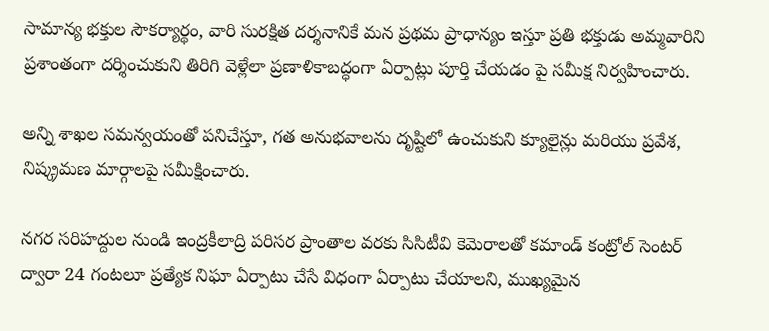సామాన్య భక్తుల సౌకర్యార్థం, వారి సురక్షిత దర్శనానికే మన ప్రథమ ప్రాధాన్యం ఇస్తూ ప్రతి భక్తుడు అమ్మవారిని ప్రశాంతంగా దర్శించుకుని తిరిగి వెళ్లేలా ప్రణాళికాబద్ధంగా ఏర్పాట్లు పూర్తి చేయడం పై సమీక్ష నిర్వహించారు.

అన్ని శాఖల సమన్వయంతో పనిచేస్తూ, గత అనుభవాలను దృష్టిలో ఉంచుకుని క్యూలైన్లు మరియు ప్రవేశ, నిష్క్రమణ మార్గాలపై సమీక్షించారు.

నగర సరిహద్దుల నుండి ఇంద్రకీలాద్రి పరిసర ప్రాంతాల వరకు సిసిటీవి కెమెరాలతో కమాండ్ కంట్రోల్ సెంటర్ ద్వారా 24 గంటలూ ప్రత్యేక నిఘా ఏర్పాటు చేసే విధంగా ఏర్పాటు చేయాలని, ముఖ్యమైన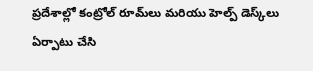ప్రదేశాల్లో కంట్రోల్ రూమ్‌లు మరియు హెల్ప్ డెస్క్‌లు ఏర్పాటు చేసి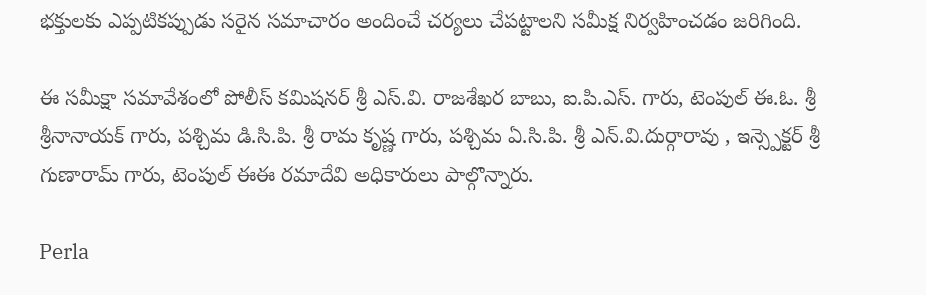భక్తులకు ఎప్పటికప్పుడు సరైన సమాచారం అందించే చర్యలు చేపట్టాలని సమీక్ష నిర్వహించడం జరిగింది.

ఈ సమీక్షా సమావేశంలో పోలీస్ కమిషనర్ శ్రీ ఎస్.వి. రాజశేఖర బాబు, ఐ.పి.ఎస్. గారు, టెంపుల్ ఈ.ఓ. శ్రీ శ్రీనానాయక్ గారు, పశ్చిమ డి.సి.పి. శ్రీ రామ కృష్ణ గారు, పశ్చిమ ఏ.సి.పి. శ్రీ ఎన్.వి.దుర్గారావు , ఇన్స్పెక్టర్ శ్రీ గుణారామ్ గారు, టెంపుల్ ఈఈ రమాదేవి అధికారులు పాల్గొన్నారు.

Perla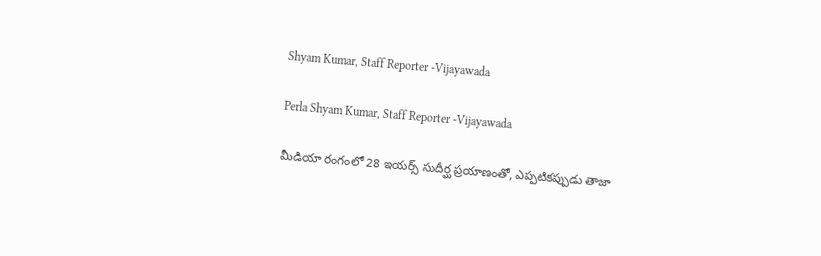Shyam Kumar, Staff Reporter -Vijayawada

Perla Shyam Kumar, Staff Reporter -Vijayawada

మీడియా రంగంలో 28 ఇయర్స్ సుదీర్ఘ ప్రయాణంతో, ఎప్పటికప్పుడు తాజా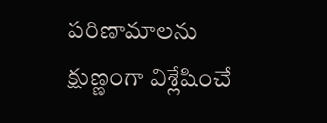పరిణామాలను క్షుణ్ణంగా విశ్లేషించే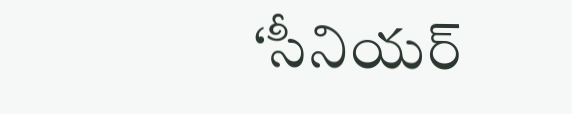‘సీనియర్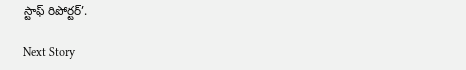స్టాఫ్ రిపోర్టర్’.

Next Story